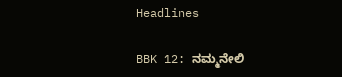Headlines

BBK 12: ನಮ್ಮನೇಲಿ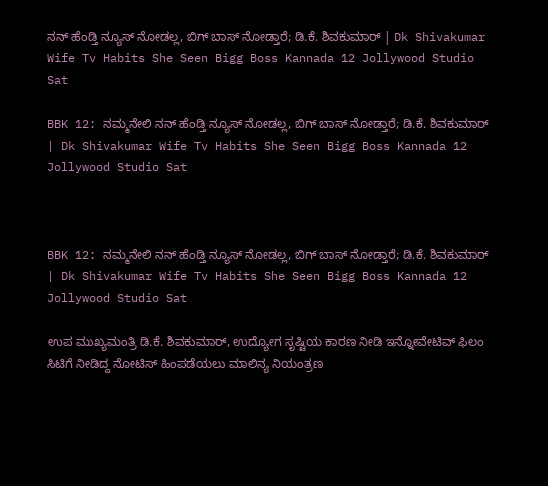ನನ್ ಹೆಂಡ್ತಿ ನ್ಯೂಸ್ ನೋಡಲ್ಲ, ಬಿಗ್ ಬಾಸ್ ನೋಡ್ತಾರೆ; ಡಿ.ಕೆ. ಶಿವಕುಮಾರ್ | Dk Shivakumar Wife Tv Habits She Seen Bigg Boss Kannada 12 Jollywood Studio Sat

BBK 12: ನಮ್ಮನೇಲಿ ನನ್ ಹೆಂಡ್ತಿ ನ್ಯೂಸ್ ನೋಡಲ್ಲ, ಬಿಗ್ ಬಾಸ್ ನೋಡ್ತಾರೆ; ಡಿ.ಕೆ. ಶಿವಕುಮಾರ್ | Dk Shivakumar Wife Tv Habits She Seen Bigg Boss Kannada 12 Jollywood Studio Sat



BBK 12: ನಮ್ಮನೇಲಿ ನನ್ ಹೆಂಡ್ತಿ ನ್ಯೂಸ್ ನೋಡಲ್ಲ, ಬಿಗ್ ಬಾಸ್ ನೋಡ್ತಾರೆ; ಡಿ.ಕೆ. ಶಿವಕುಮಾರ್ | Dk Shivakumar Wife Tv Habits She Seen Bigg Boss Kannada 12 Jollywood Studio Sat

ಉಪ ಮುಖ್ಯಮಂತ್ರಿ ಡಿ.ಕೆ. ಶಿವಕುಮಾರ್, ಉದ್ಯೋಗ ಸೃಷ್ಟಿಯ ಕಾರಣ ನೀಡಿ ಇನ್ನೋವೇಟಿವ್ ಫಿಲಂ ಸಿಟಿಗೆ ನೀಡಿದ್ದ ನೋಟಿಸ್ ಹಿಂಪಡೆಯಲು ಮಾಲಿನ್ಯ ನಿಯಂತ್ರಣ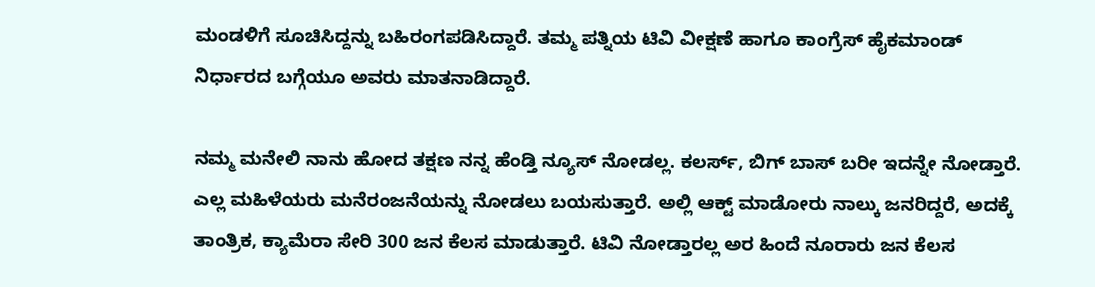ಮಂಡಳಿಗೆ ಸೂಚಿಸಿದ್ದನ್ನು ಬಹಿರಂಗಪಡಿಸಿದ್ದಾರೆ. ತಮ್ಮ ಪತ್ನಿಯ ಟಿವಿ ವೀಕ್ಷಣೆ ಹಾಗೂ ಕಾಂಗ್ರೆಸ್ ಹೈಕಮಾಂಡ್ ನಿರ್ಧಾರದ ಬಗ್ಗೆಯೂ ಅವರು ಮಾತನಾಡಿದ್ದಾರೆ.

ನಮ್ಮ ಮನೇಲಿ ನಾನು ಹೋದ ತಕ್ಷಣ ನನ್ನ ಹೆಂಡ್ತಿ ನ್ಯೂಸ್ ನೋಡಲ್ಲ. ಕಲರ್ಸ್, ಬಿಗ್ ಬಾಸ್ ಬರೀ ಇದನ್ನೇ ನೋಡ್ತಾರೆ. ಎಲ್ಲ ಮಹಿಳೆಯರು ಮನೆರಂಜನೆಯನ್ನು ನೋಡಲು ಬಯಸುತ್ತಾರೆ. ಅಲ್ಲಿ ಆಕ್ಟ್ ಮಾಡೋರು ನಾಲ್ಕು ಜನರಿದ್ದರೆ, ಅದಕ್ಕೆ ತಾಂತ್ರಿಕ, ಕ್ಯಾಮೆರಾ ಸೇರಿ 300 ಜನ ಕೆಲಸ ಮಾಡುತ್ತಾರೆ. ಟಿವಿ ನೋಡ್ತಾರಲ್ಲ ಅರ ಹಿಂದೆ ನೂರಾರು ಜನ ಕೆಲಸ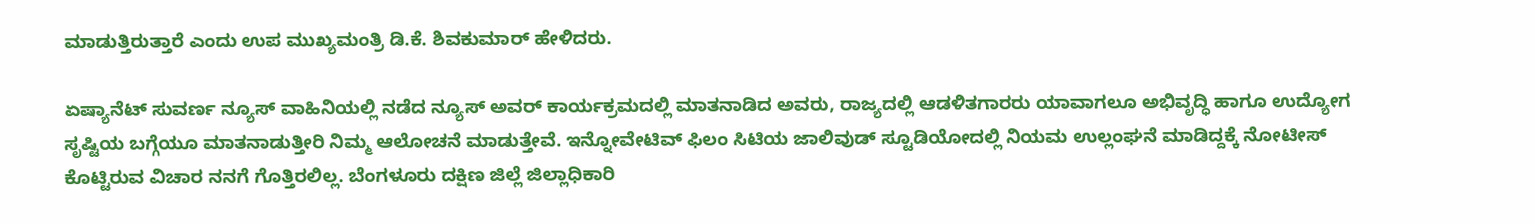ಮಾಡುತ್ತಿರುತ್ತಾರೆ ಎಂದು ಉಪ ಮುಖ್ಯಮಂತ್ರಿ ಡಿ.ಕೆ. ಶಿವಕುಮಾರ್ ಹೇಳಿದರು.

ಏಷ್ಯಾನೆಟ್ ಸುವರ್ಣ ನ್ಯೂಸ್ ವಾಹಿನಿಯಲ್ಲಿ ನಡೆದ ನ್ಯೂಸ್ ಅವರ್ ಕಾರ್ಯಕ್ರಮದಲ್ಲಿ ಮಾತನಾಡಿದ ಅವರು, ರಾಜ್ಯದಲ್ಲಿ ಆಡಳಿತಗಾರರು ಯಾವಾಗಲೂ ಅಭಿವೃದ್ಧಿ ಹಾಗೂ ಉದ್ಯೋಗ ಸೃಷ್ಟಿಯ ಬಗ್ಗೆಯೂ ಮಾತನಾಡುತ್ತೀರಿ ನಿಮ್ಮ ಆಲೋಚನೆ ಮಾಡುತ್ತೇವೆ. ಇನ್ನೋವೇಟಿವ್ ಫಿಲಂ ಸಿಟಿಯ ಜಾಲಿವುಡ್ ಸ್ಟೂಡಿಯೋದಲ್ಲಿ ನಿಯಮ ಉಲ್ಲಂಘನೆ ಮಾಡಿದ್ದಕ್ಕೆ ನೋಟೀಸ್ ಕೊಟ್ಟಿರುವ ವಿಚಾರ ನನಗೆ ಗೊತ್ತಿರಲಿಲ್ಲ. ಬೆಂಗಳೂರು ದಕ್ಷಿಣ ಜಿಲ್ಲೆ ಜಿಲ್ಲಾಧಿಕಾರಿ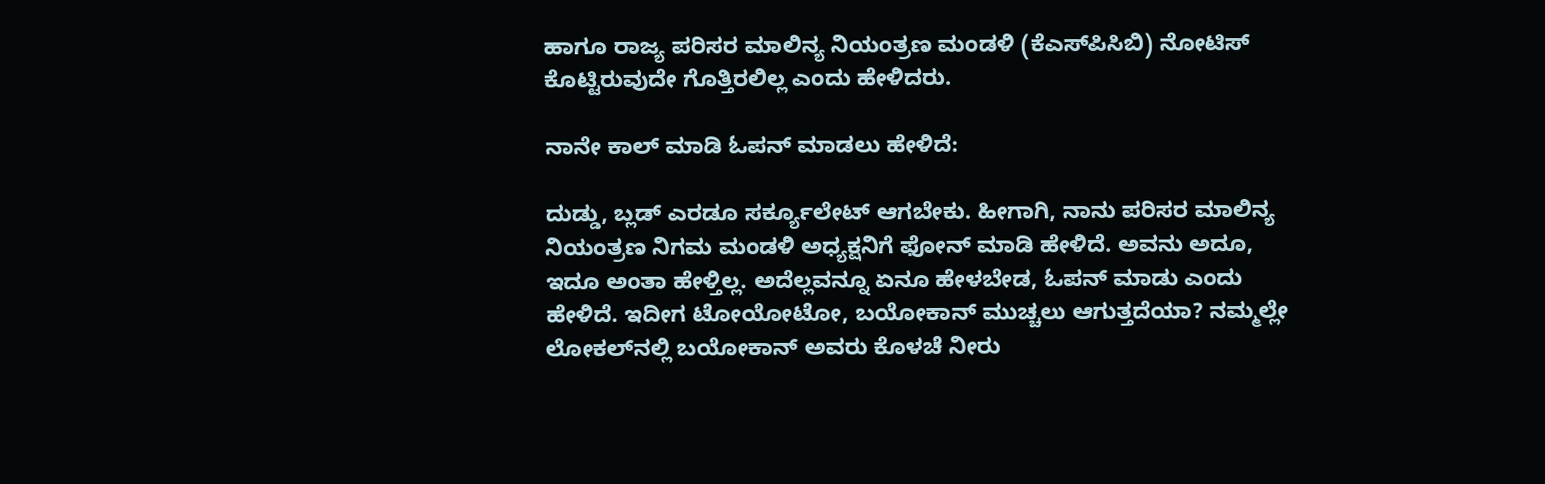ಹಾಗೂ ರಾಜ್ಯ ಪರಿಸರ ಮಾಲಿನ್ಯ ನಿಯಂತ್ರಣ ಮಂಡಳಿ (ಕೆಎಸ್‌ಪಿಸಿಬಿ) ನೋಟಿಸ್ ಕೊಟ್ಟಿರುವುದೇ ಗೊತ್ತಿರಲಿಲ್ಲ ಎಂದು ಹೇಳಿದರು.

ನಾನೇ ಕಾಲ್ ಮಾಡಿ ಓಪನ್ ಮಾಡಲು ಹೇಳಿದೆ:

ದುಡ್ಡು, ಬ್ಲಡ್ ಎರಡೂ ಸರ್ಕ್ಯೂಲೇಟ್ ಆಗಬೇಕು. ಹೀಗಾಗಿ, ನಾನು ಪರಿಸರ ಮಾಲಿನ್ಯ ನಿಯಂತ್ರಣ ನಿಗಮ ಮಂಡಳಿ ಅಧ್ಯಕ್ಷನಿಗೆ ಫೋನ್ ಮಾಡಿ ಹೇಳಿದೆ. ಅವನು ಅದೂ, ಇದೂ ಅಂತಾ ಹೇಳ್ತಿಲ್ಲ. ಅದೆಲ್ಲವನ್ನೂ ಏನೂ ಹೇಳಬೇಡ, ಓಪನ್ ಮಾಡು ಎಂದು ಹೇಳಿದೆ. ಇದೀಗ ಟೋಯೋಟೋ, ಬಯೋಕಾನ್ ಮುಚ್ಚಲು ಆಗುತ್ತದೆಯಾ? ನಮ್ಮಲ್ಲೇ ಲೋಕಲ್‌ನಲ್ಲಿ ಬಯೋಕಾನ್ ಅವರು ಕೊಳಚೆ ನೀರು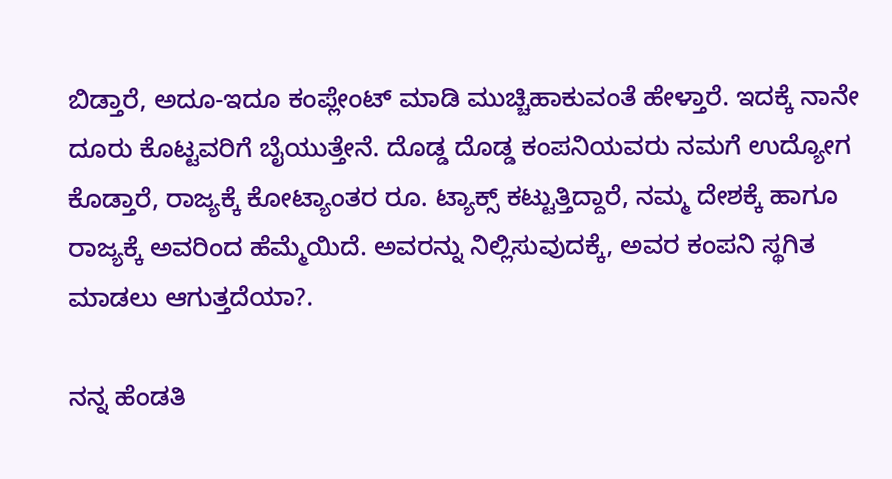ಬಿಡ್ತಾರೆ, ಅದೂ-ಇದೂ ಕಂಪ್ಲೇಂಟ್ ಮಾಡಿ ಮುಚ್ಚಿಹಾಕುವಂತೆ ಹೇಳ್ತಾರೆ. ಇದಕ್ಕೆ ನಾನೇ ದೂರು ಕೊಟ್ಟವರಿಗೆ ಬೈಯುತ್ತೇನೆ. ದೊಡ್ಡ ದೊಡ್ಡ ಕಂಪನಿಯವರು ನಮಗೆ ಉದ್ಯೋಗ ಕೊಡ್ತಾರೆ, ರಾಜ್ಯಕ್ಕೆ ಕೋಟ್ಯಾಂತರ ರೂ. ಟ್ಯಾಕ್ಸ್ ಕಟ್ಟುತ್ತಿದ್ದಾರೆ, ನಮ್ಮ ದೇಶಕ್ಕೆ ಹಾಗೂ ರಾಜ್ಯಕ್ಕೆ ಅವರಿಂದ ಹೆಮ್ಮೆಯಿದೆ. ಅವರನ್ನು ನಿಲ್ಲಿಸುವುದಕ್ಕೆ, ಅವರ ಕಂಪನಿ ಸ್ಥಗಿತ ಮಾಡಲು ಆಗುತ್ತದೆಯಾ?.

ನನ್ನ ಹೆಂಡತಿ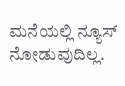ಮನೆಯಲ್ಲಿ ನ್ಯೂಸ್ ನೋಡುವುದಿಲ್ಲ.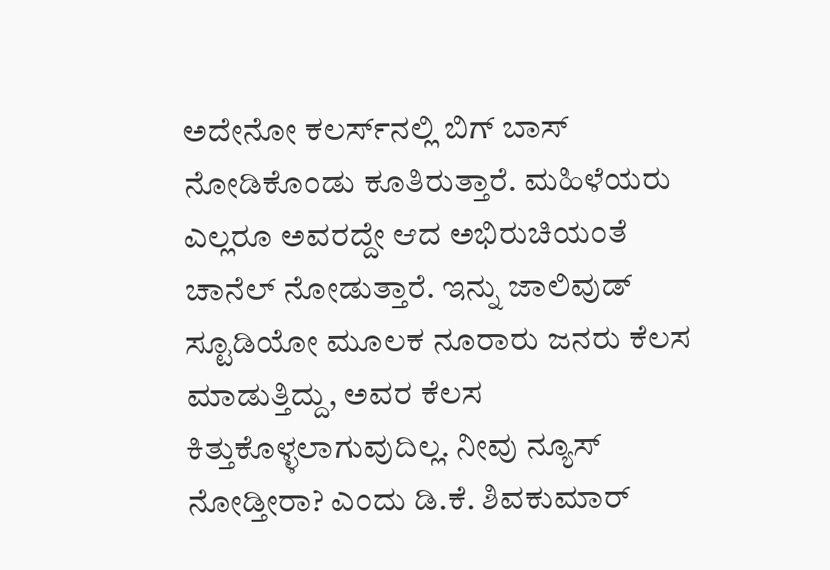ಅದೇನೋ ಕಲರ್ಸ್‌ನಲ್ಲಿ ಬಿಗ್ ಬಾಸ್ ನೋಡಿಕೊಂಡು ಕೂತಿರುತ್ತಾರೆ. ಮಹಿಳೆಯರು ಎಲ್ಲರೂ ಅವರದ್ದೇ ಆದ ಅಭಿರುಚಿಯಂತೆ ಚಾನೆಲ್ ನೋಡುತ್ತಾರೆ. ಇನ್ನು ಜಾಲಿವುಡ್ ಸ್ಟೂಡಿಯೋ ಮೂಲಕ ನೂರಾರು ಜನರು ಕೆಲಸ ಮಾಡುತ್ತಿದ್ದು, ಅವರ ಕೆಲಸ ಕಿತ್ತುಕೊಳ್ಳಲಾಗುವುದಿಲ್ಲ. ನೀವು ನ್ಯೂಸ್ ನೋಡ್ತೀರಾ? ಎಂದು ಡಿ.ಕೆ. ಶಿವಕುಮಾರ್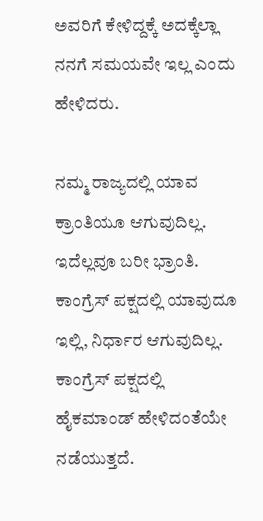ಅವರಿಗೆ ಕೇಳಿದ್ದಕ್ಕೆ ಅದಕ್ಕೆಲ್ಲಾ ನನಗೆ ಸಮಯವೇ ಇಲ್ಲ ಎಂದು ಹೇಳಿದರು.

ನಮ್ಮ ರಾಜ್ಯದಲ್ಲಿ ಯಾವ ಕ್ರಾಂತಿಯೂ ಆಗುವುದಿಲ್ಲ. ಇದೆಲ್ಲವೂ ಬರೀ ಭ್ರಾಂತಿ. ಕಾಂಗ್ರೆಸ್ ಪಕ್ಷದಲ್ಲಿ ಯಾವುದೂ ಇಲ್ಲಿ, ನಿರ್ಧಾರ ಆಗುವುದಿಲ್ಲ. ಕಾಂಗ್ರೆಸ್ ಪಕ್ಷದಲ್ಲಿ ಹೈಕಮಾಂಡ್‌ ಹೇಳಿದಂತೆಯೇ ನಡೆಯುತ್ತದೆ.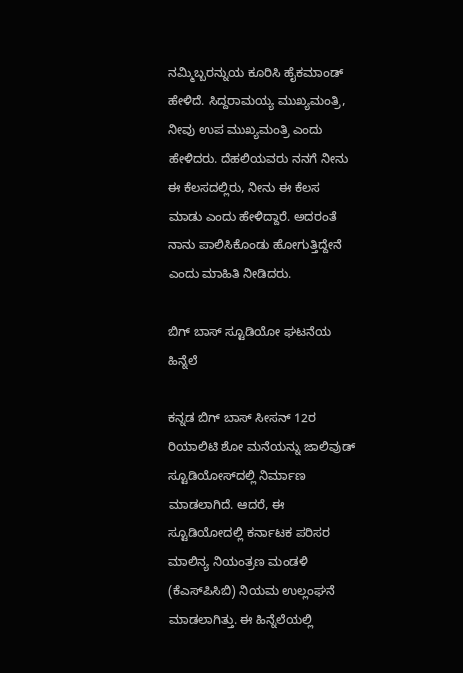ನಮ್ಮಿಬ್ಬರನ್ನುಯ ಕೂರಿಸಿ ಹೈಕಮಾಂಡ್ ಹೇಳಿದೆ. ಸಿದ್ದರಾಮಯ್ಯ ಮುಖ್ಯಮಂತ್ರಿ, ನೀವು ಉಪ ಮುಖ್ಯಮಂತ್ರಿ ಎಂದು ಹೇಳಿದರು. ದೆಹಲಿಯವರು ನನಗೆ ನೀನು ಈ ಕೆಲಸದಲ್ಲಿರು, ನೀನು ಈ ಕೆಲಸ ಮಾಡು ಎಂದು ಹೇಳಿದ್ದಾರೆ. ಅದರಂತೆ ನಾನು ಪಾಲಿಸಿಕೊಂಡು ಹೋಗುತ್ತಿದ್ದೇನೆ ಎಂದು ಮಾಹಿತಿ ನೀಡಿದರು.

ಬಿಗ್ ಬಾಸ್ ಸ್ಟೂಡಿಯೋ ಘಟನೆಯ ಹಿನ್ನೆಲೆ

ಕನ್ನಡ ಬಿಗ್ ಬಾಸ್ ಸೀಸನ್ 12ರ ರಿಯಾಲಿಟಿ ಶೋ ಮನೆಯನ್ನು ಜಾಲಿವುಡ್ ಸ್ಟೂಡಿಯೋಸ್‌ದಲ್ಲಿ ನಿರ್ಮಾಣ ಮಾಡಲಾಗಿದೆ. ಆದರೆ, ಈ ಸ್ಟೂಡಿಯೋದಲ್ಲಿ ಕರ್ನಾಟಕ ಪರಿಸರ ಮಾಲಿನ್ಯ ನಿಯಂತ್ರಣ ಮಂಡಳಿ (ಕೆಎಸ್‌ಪಿಸಿಬಿ) ನಿಯಮ ಉಲ್ಲಂಘನೆ ಮಾಡಲಾಗಿತ್ತು. ಈ ಹಿನ್ನೆಲೆಯಲ್ಲಿ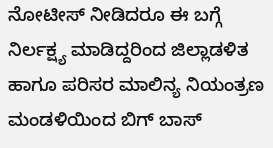ನೋಟೀಸ್ ನೀಡಿದರೂ ಈ ಬಗ್ಗೆ ನಿರ್ಲಕ್ಷ್ಯ ಮಾಡಿದ್ದರಿಂದ ಜಿಲ್ಲಾಡಳಿತ ಹಾಗೂ ಪರಿಸರ ಮಾಲಿನ್ಯ ನಿಯಂತ್ರಣ ಮಂಡಳಿಯಿಂದ ಬಿಗ್ ಬಾಸ್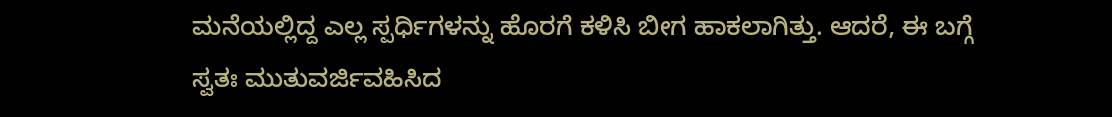ಮನೆಯಲ್ಲಿದ್ದ ಎಲ್ಲ ಸ್ಪರ್ಧಿಗಳನ್ನು ಹೊರಗೆ ಕಳಿಸಿ ಬೀಗ ಹಾಕಲಾಗಿತ್ತು. ಆದರೆ, ಈ ಬಗ್ಗೆ ಸ್ವತಃ ಮುತುವರ್ಜಿವಹಿಸಿದ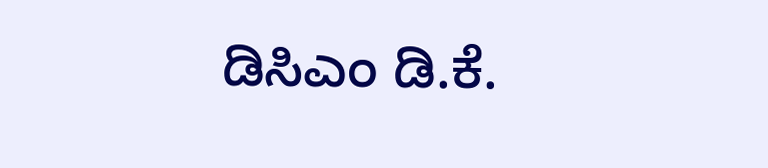ಡಿಸಿಎಂ ಡಿ.ಕೆ.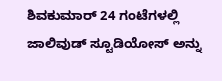ಶಿವಕುಮಾರ್ 24 ಗಂಟೆಗಳಲ್ಲಿ ಜಾಲಿವುಡ್ ಸ್ಟೂಡಿಯೋಸ್ ಅನ್ನು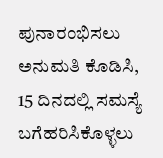ಪುನಾರಂಭಿಸಲು ಅನುಮತಿ ಕೊಡಿಸಿ, 15 ದಿನದಲ್ಲಿ ಸಮಸ್ಯೆ ಬಗೆಹರಿಸಿಕೊಳ್ಳಲು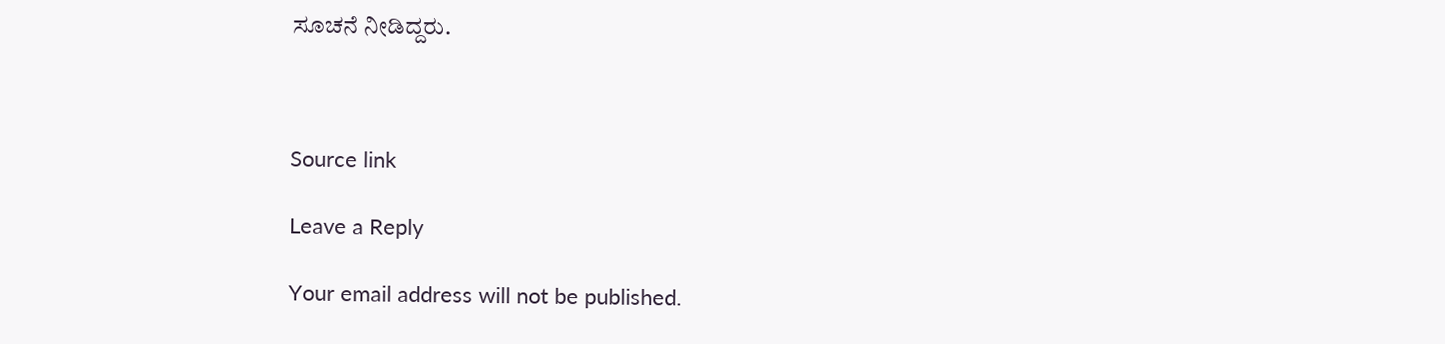ಸೂಚನೆ ನೀಡಿದ್ದರು.



Source link

Leave a Reply

Your email address will not be published.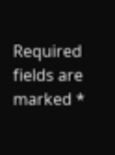Required fields are marked *